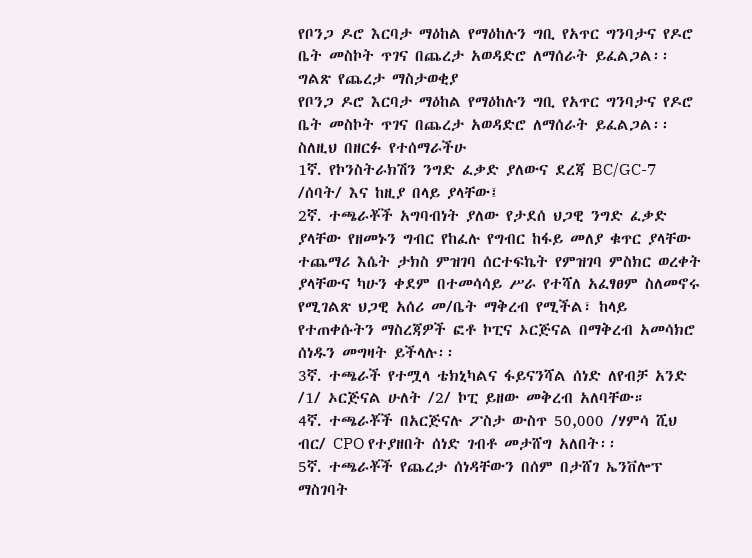የቦንጋ ዶሮ እርባታ ማዕከል የማዕከሉን ግቢ የአጥር ግንባታና የዶሮ ቤት መስኮት ጥገና በጨረታ አወዳድሮ ለማሰራት ይፈልጋል፡፡
ግልጽ የጨረታ ማስታወቂያ
የቦንጋ ዶሮ እርባታ ማዕከል የማዕከሉን ግቢ የአጥር ግንባታና የዶሮ ቤት መስኮት ጥገና በጨረታ አወዳድሮ ለማሰራት ይፈልጋል፡፡
ስለዚህ በዘርፉ የተሰማራችሁ
1ኛ. የኮንስትራክሽን ንግድ ፈቃድ ያለውና ደረጃ BC/GC-7 /ሰባት/ እና ከዚያ በላይ ያላቸው፤
2ኛ. ተጫራቾች አግባብነት ያለው የታደሰ ህጋዊ ንግድ ፈቃድ ያላቸው የዘመኑን ግብር የከፈሉ የግብር ከፋይ መለያ ቁጥር ያላቸው ተጨማሪ እሴት ታክስ ምዝገባ ሰርተፍኬት የምዝገባ ምስክር ወረቀት ያላቸውና ካሁን ቀደም በተመሳሳይ ሥራ የተሻለ አፈፃፀም ስለመኖሩ የሚገልጽ ህጋዊ አሰሪ መ/ቤት ማቅረብ የሚችል፣ ከላይ የተጠቀሱትን ማስረጃዎች ፎቶ ኮፒና ኦርጅናል በማቅረብ አመሳክሮ ሰነዱን መግዛት ይችላሉ፡፡
3ኛ. ተጫራች የተሟላ ቴክኒካልና ፋይናንሻል ሰነድ ለየብቻ አንድ /1/ ኦርጅናል ሁለት /2/ ኮፒ ይዘው መቅረብ አለባቸው።
4ኛ. ተጫራቾች በአርጅናሉ ፖስታ ውስጥ 50,000 /ሃምሳ ሺህ ብር/ CPO የተያዘበት ሰነድ ገብቶ መታሸግ አለበት፡፡
5ኛ. ተጫራቾች የጨረታ ሰነዳቸውን በሰም በታሸገ ኤንቨሎፕ ማስገባት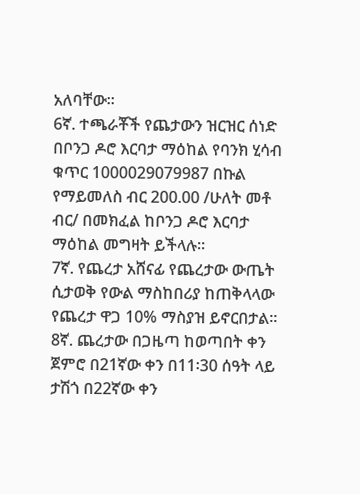አለባቸው፡፡
6ኛ. ተጫራቾች የጨታውን ዝርዝር ሰነድ በቦንጋ ዶሮ እርባታ ማዕከል የባንክ ሂሳብ ቁጥር 1000029079987 በኩል የማይመለስ ብር 200.00 /ሁለት መቶ ብር/ በመክፈል ከቦንጋ ዶሮ እርባታ ማዕከል መግዛት ይችላሉ።
7ኛ. የጨረታ አሸናፊ የጨረታው ውጤት ሲታወቅ የውል ማስከበሪያ ከጠቅላላው የጨረታ ዋጋ 10% ማስያዝ ይኖርበታል፡፡
8ኛ. ጨረታው በጋዜጣ ከወጣበት ቀን ጀምሮ በ21ኛው ቀን በ11፡30 ሰዓት ላይ ታሽጎ በ22ኛው ቀን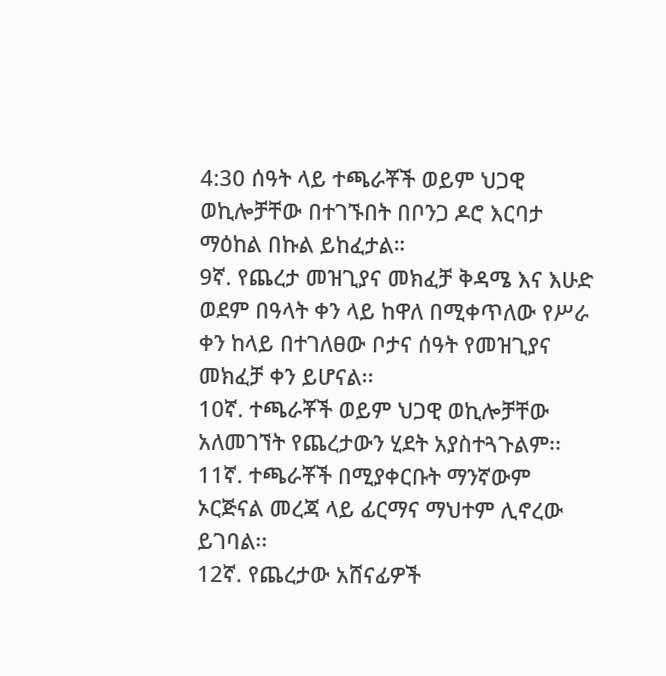4:30 ሰዓት ላይ ተጫራቾች ወይም ህጋዊ ወኪሎቻቸው በተገኙበት በቦንጋ ዶሮ እርባታ ማዕከል በኩል ይከፈታል።
9ኛ. የጨረታ መዝጊያና መክፈቻ ቅዳሜ እና እሁድ ወደም በዓላት ቀን ላይ ከዋለ በሚቀጥለው የሥራ ቀን ከላይ በተገለፀው ቦታና ሰዓት የመዝጊያና መክፈቻ ቀን ይሆናል፡፡
10ኛ. ተጫራቾች ወይም ህጋዊ ወኪሎቻቸው አለመገኘት የጨረታውን ሂደት አያስተጓጉልም፡፡
11ኛ. ተጫራቾች በሚያቀርቡት ማንኛውም ኦርጅናል መረጃ ላይ ፊርማና ማህተም ሊኖረው ይገባል፡፡
12ኛ. የጨረታው አሸናፊዎች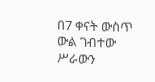በ7 ቀናት ውስጥ ውል ገብተው ሥራውን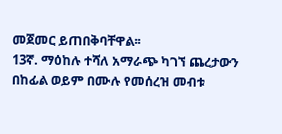መጀመር ይጠበቅባቸዋል፡፡
13ኛ. ማዕከሉ ተሻለ አማራጭ ካገኘ ጨረታውን በከፊል ወይም በሙሉ የመሰረዝ መብቱ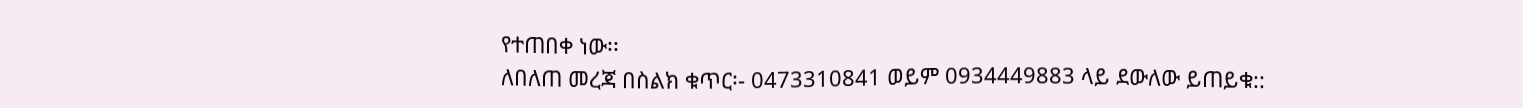የተጠበቀ ነው፡፡
ለበለጠ መረጃ በስልክ ቁጥር፡- 0473310841 ወይም 0934449883 ላይ ደውለው ይጠይቁ::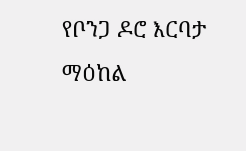የቦንጋ ዶሮ እርባታ ማዕከል